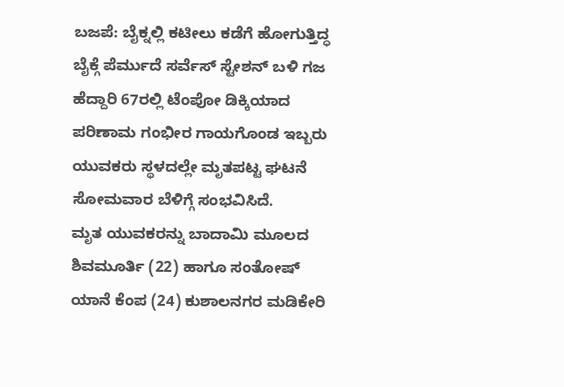ಬಜಪೆ: ಬೈಕ್ನಲ್ಲಿ ಕಟೀಲು ಕಡೆಗೆ ಹೋಗುತ್ತಿದ್ಧ ಬೈಕ್ಗೆ ಪೆರ್ಮುದೆ ಸರ್ವೆಸ್ ಸ್ಟೇಶನ್ ಬಳಿ ಗಜ ಹೆದ್ದಾರಿ 67ರಲ್ಲಿ ಟೆಂಪೋ ಡಿಕ್ಕಿಯಾದ ಪರಿಣಾಮ ಗಂಭೀರ ಗಾಯಗೊಂಡ ಇಬ್ಬರು ಯುವಕರು ಸ್ಥಳದಲ್ಲೇ ಮೃತಪಟ್ಟ ಘಟನೆ ಸೋಮವಾರ ಬೆಳಿಗ್ಗೆ ಸಂಭವಿಸಿದೆ.
ಮೃತ ಯುವಕರನ್ನು ಬಾದಾಮಿ ಮೂಲದ ಶಿವಮೂರ್ತಿ (22) ಹಾಗೂ ಸಂತೋಷ್ ಯಾನೆ ಕೆಂಪ (24) ಕುಶಾಲನಗರ ಮಡಿಕೇರಿ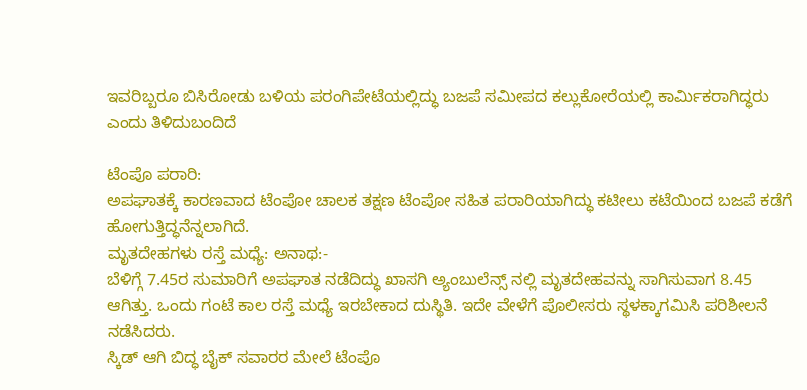ಇವರಿಬ್ಬರೂ ಬಿಸಿರೋಡು ಬಳಿಯ ಪರಂಗಿಪೇಟೆಯಲ್ಲಿದ್ಧು ಬಜಪೆ ಸಮೀಪದ ಕಲ್ಲುಕೋರೆಯಲ್ಲಿ ಕಾರ್ಮಿಕರಾಗಿದ್ಧರು ಎಂದು ತಿಳಿದುಬಂದಿದೆ

ಟೆಂಪೊ ಪರಾರಿ:
ಅಪಘಾತಕ್ಕೆ ಕಾರಣವಾದ ಟೆಂಪೋ ಚಾಲಕ ತಕ್ಷಣ ಟೆಂಪೋ ಸಹಿತ ಪರಾರಿಯಾಗಿದ್ಧು ಕಟೀಲು ಕಟೆಯಿಂದ ಬಜಪೆ ಕಡೆಗೆ ಹೋಗುತ್ತಿದ್ಧನೆನ್ನಲಾಗಿದೆ.
ಮೃತದೇಹಗಳು ರಸ್ತೆ ಮಧ್ಯೆ: ಅನಾಥ:-
ಬೆಳಿಗ್ಗೆ 7.45ರ ಸುಮಾರಿಗೆ ಅಪಘಾತ ನಡೆದಿದ್ಧು ಖಾಸಗಿ ಅ್ಯಂಬುಲೆನ್ಸ್ ನಲ್ಲಿ ಮೃತದೇಹವನ್ನು ಸಾಗಿಸುವಾಗ 8.45 ಆಗಿತ್ತು. ಒಂದು ಗಂಟೆ ಕಾಲ ರಸ್ತೆ ಮಧ್ಯೆ ಇರಬೇಕಾದ ದುಸ್ಥಿತಿ. ಇದೇ ವೇಳೆಗೆ ಪೊಲೀಸರು ಸ್ಥಳಕ್ಕಾಗಮಿಸಿ ಪರಿಶೀಲನೆ ನಡೆಸಿದರು.
ಸ್ಕಿಡ್ ಆಗಿ ಬಿದ್ಧ ಬೈಕ್ ಸವಾರರ ಮೇಲೆ ಟೆಂಪೊ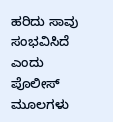ಹರಿದು ಸಾವು ಸಂಭವಿಸಿದೆ ಎಂದು ಪೊಲೀಸ್ ಮೂಲಗಳು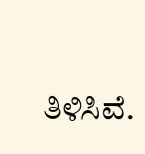ತಿಳಿಸಿವೆ.